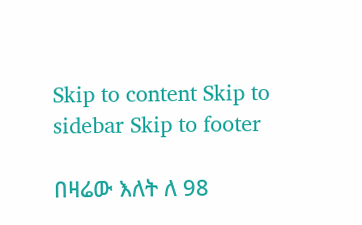Skip to content Skip to sidebar Skip to footer

በዛሬው እለት ለ 98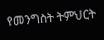የመንግስት ትምህርት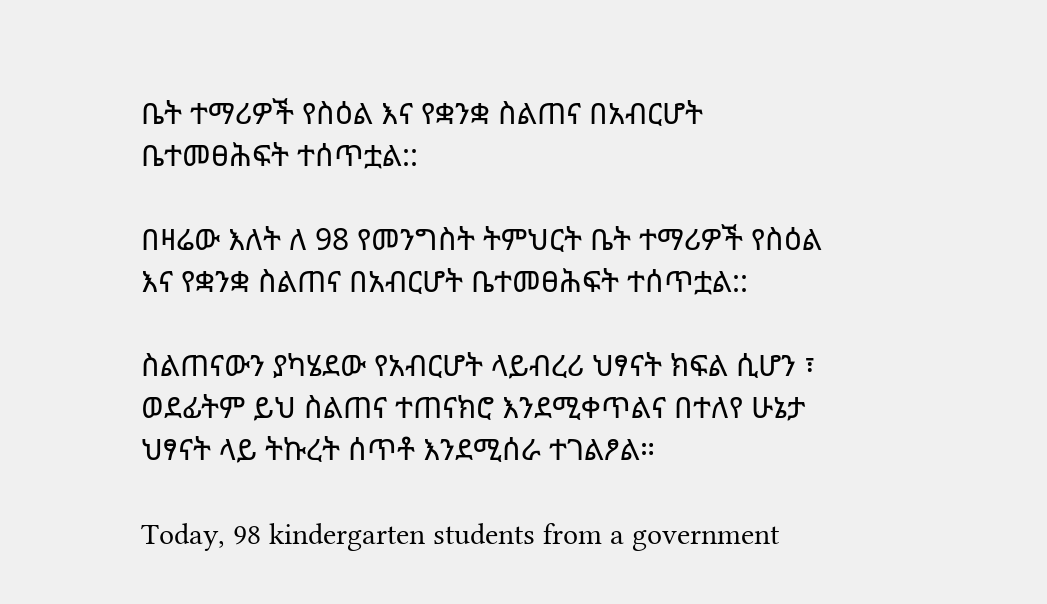ቤት ተማሪዎች የስዕል እና የቋንቋ ስልጠና በአብርሆት ቤተመፀሕፍት ተሰጥቷል::

በዛሬው እለት ለ 98 የመንግስት ትምህርት ቤት ተማሪዎች የስዕል እና የቋንቋ ስልጠና በአብርሆት ቤተመፀሕፍት ተሰጥቷል::

ስልጠናውን ያካሄደው የአብርሆት ላይብረሪ ህፃናት ክፍል ሲሆን ፣ ወደፊትም ይህ ስልጠና ተጠናክሮ እንደሚቀጥልና በተለየ ሁኔታ ህፃናት ላይ ትኩረት ሰጥቶ እንደሚሰራ ተገልፆል።

Today, 98 kindergarten students from a government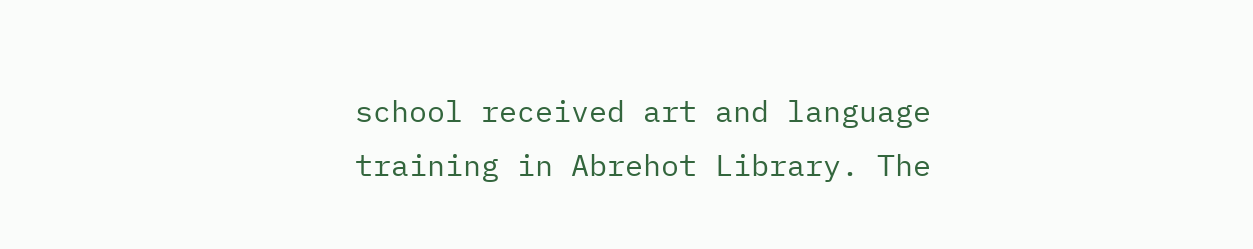school received art and language training in Abrehot Library. The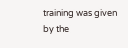training was given by the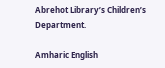Abrehot Library’s Children’s Department.

Amharic English